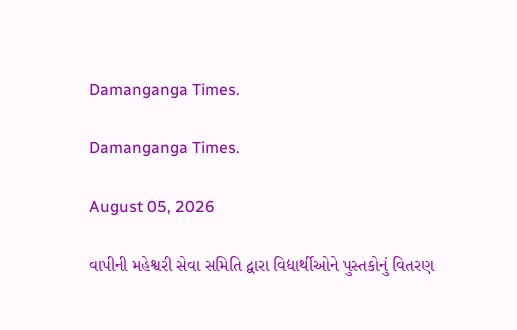Damanganga Times.

Damanganga Times.

August 05, 2026

વાપીની મહેશ્વરી સેવા સમિતિ દ્વારા વિદ્યાર્થીઓને પુસ્તકોનું વિતરણ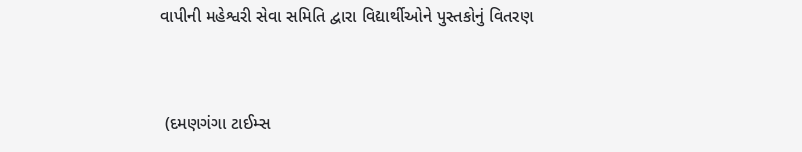વાપીની મહેશ્વરી સેવા સમિતિ દ્વારા વિદ્યાર્થીઓને પુસ્તકોનું વિતરણ


 (દમણગંગા ટાઈમ્સ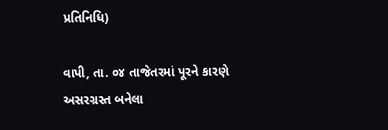પ્રતિનિધિ)

વાપી, તા. ૦૪ તાજેતરમાં પૂરને કારણે અસરગ્રસ્ત બનેલા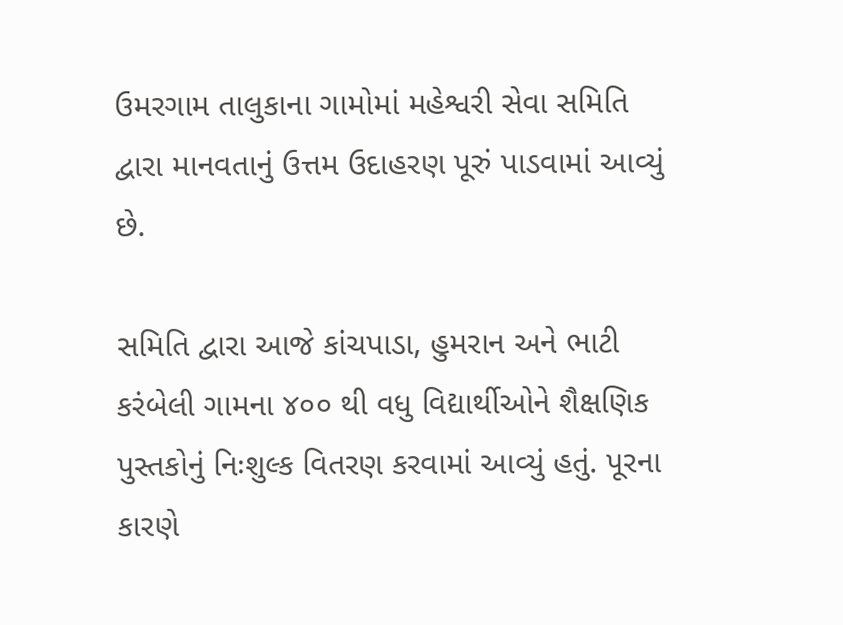ઉમરગામ તાલુકાના ગામોમાં મહેશ્વરી સેવા સમિતિ દ્વારા માનવતાનું ઉત્તમ ઉદાહરણ પૂરું પાડવામાં આવ્યું છે.

સમિતિ દ્વારા આજે કાંચપાડા, હુમરાન અને ભાટી કરંબેલી ગામના ૪૦૦ થી વધુ વિદ્યાર્થીઓને શૈક્ષણિક પુસ્તકોનું નિઃશુલ્ક વિતરણ કરવામાં આવ્યું હતું. પૂરના કારણે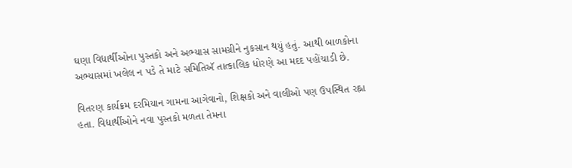ઘણા વિદ્યાર્થીઓના પુસ્તકો અને અભ્યાસ સામગ્રીને નુકસાન થયું હતું. આથી બાળકોના અભ્યાસમાં ખલેલ ન પડે તે માટે સમિતિઍ તાત્કાલિક ધોરણે આ મદદ પહોંચાડી છે.

વિતરણ કાર્યક્રમ દરમિયાન ગામના આગેવાનો, શિક્ષકો અને વાલીઓ પણ ઉપસ્થિત રહ્ના હતા. વિદ્યાર્થીઓને નવા પુસ્તકો મળતા તેમના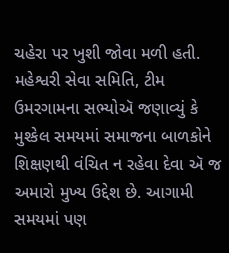ચહેરા પર ખુશી જોવા મળી હતી.  મહેશ્વરી સેવા સમિતિ, ટીમ ઉમરગામના સભ્યોઍ જણાવ્યું કે મુશ્કેલ સમયમાં સમાજના બાળકોને શિક્ષણથી વંચિત ન રહેવા દેવા ઍ જ અમારો મુખ્ય ઉદ્દેશ છે. આગામી સમયમાં પણ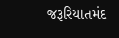જરૂરિયાતમંદ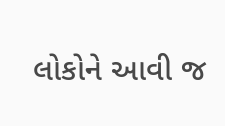લોકોને આવી જ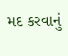મદ કરવાનું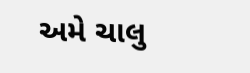અમે ચાલુ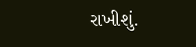રાખીશું.